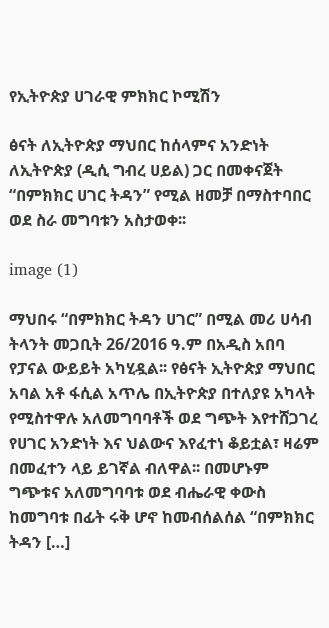የኢትዮጵያ ሀገራዊ ምክክር ኮሚሽን

ፅናት ለኢትዮጵያ ማህበር ከሰላምና አንድነት ለኢትዮጵያ (ዲሲ ግብረ ሀይል) ጋር በመቀናጀት “በምክክር ሀገር ትዳን” የሚል ዘመቻ በማስተባበር ወደ ስራ መግባቱን አስታወቀ፡፡

image (1)

ማህበሩ “በምክክር ትዳን ሀገር” በሚል መሪ ሀሳብ ትላንት መጋቢት 26/2016 ዓ.ም በአዲስ አበባ የፓናል ውይይት አካሂዷል፡፡ የፅናት ኢትዮጵያ ማህበር አባል አቶ ፋሲል አጥሌ በኢትዮጵያ በተለያዩ አካላት የሚስተዋሉ አለመግባባቶች ወደ ግጭት እየተሸጋገረ የሀገር አንድነት እና ህልውና እየፈተነ ቆይቷል፣ ዛሬም በመፈተን ላይ ይገኛል ብለዋል፡፡ በመሆኑም ግጭቱና አለመግባባቱ ወደ ብሔራዊ ቀውስ ከመግባቱ በፊት ሩቅ ሆኖ ከመብሰልሰል “በምክክር ትዳን […]